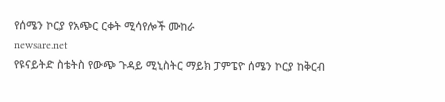የሰሜን ኮርያ የአጭር ርቀት ሚሳየሎች ሙከራ
newsare.net
የዩናይትድ ስቴትስ የውጭ ጉዳይ ሚኒስትር ማይክ ፓምፔዮ ሰሜን ኮርያ ከቅርብ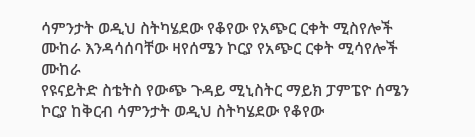ሳምንታት ወዲህ ስትካሄደው የቆየው የአጭር ርቀት ሚስየሎች ሙከራ እንዳሳሰባቸው ዛየሰሜን ኮርያ የአጭር ርቀት ሚሳየሎች ሙከራ
የዩናይትድ ስቴትስ የውጭ ጉዳይ ሚኒስትር ማይክ ፓምፔዮ ሰሜን ኮርያ ከቅርብ ሳምንታት ወዲህ ስትካሄደው የቆየው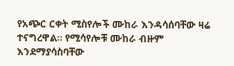የአጭር ርቀት ሚስየሎች ሙከራ እንዳሳሰባቸው ዛሬ ተናግረዋል። የሚሳየሎቹ ሙከራ ብዙም እንደማያሳስባቸው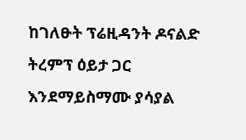ከገለፁት ፕሬዚዳንት ዶናልድ ትረምፕ ዕይታ ጋር እንደማይስማሙ ያሳያል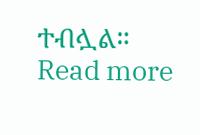ተብሏል። Read more